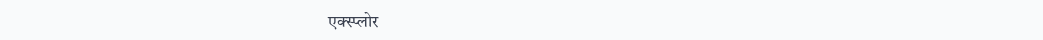एक्स्प्लोर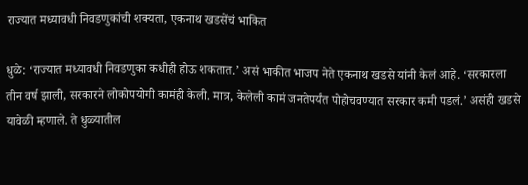राज्यात मध्यावधी निवडणुकांची शक्यता, एकनाथ खडसेंचं भाकित

धुळे: ‘राज्यात मध्यावधी निवडणुका कधीही होऊ शकतात.’ असं भाकीत भाजप नेते एकनाथ खडसे यांनी केलं आहे. ‘सरकारला तीन वर्ष झाली, सरकारने लोकोपयोगी कामंही केली. मात्र, केलेली कामं जनतेपर्यंत पोहोचवण्यात सरकार कमी पडलं.’ असंही खडसे यावेळी म्हणाले. ते धुळ्यातील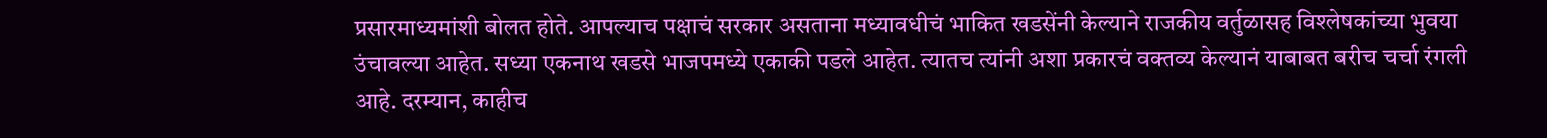प्रसारमाध्यमांशी बोलत होते. आपल्याच पक्षाचं सरकार असताना मध्यावधीचं भाकित खडसेंनी केल्याने राजकीय वर्तुळासह विश्लेषकांच्या भुवया उंचावल्या आहेत. सध्या एकनाथ खडसे भाजपमध्ये एकाकी पडले आहेत. त्यातच त्यांनी अशा प्रकारचं वक्तव्य केल्यानं याबाबत बरीच चर्चा रंगली आहे. दरम्यान, काहीच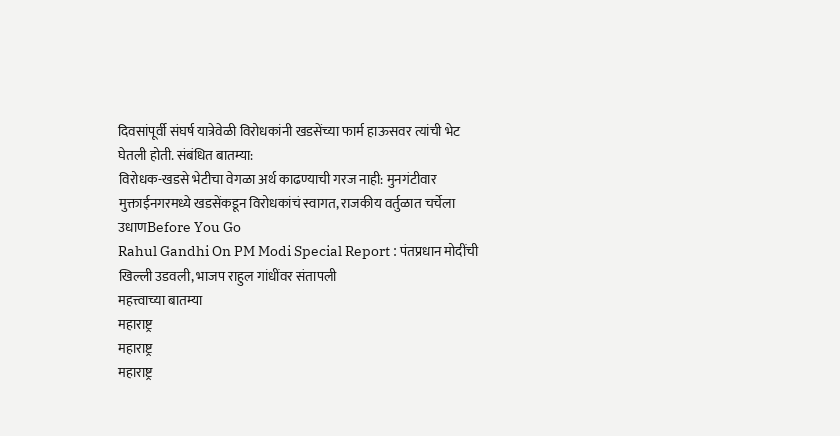दिवसांपूर्वी संघर्ष यात्रेवेळी विरोधकांनी खडसेंच्या फार्म हाऊसवर त्यांची भेट घेतली होती. संबंधित बातम्या:
विरोधक-खडसे भेटीचा वेगळा अर्थ काढण्याची गरज नाही: मुनगंटीवार
मुक्ताईनगरमध्ये खडसेंकडून विरोधकांचं स्वागत, राजकीय वर्तुळात चर्चेला उधाणBefore You Go
Rahul Gandhi On PM Modi Special Report : पंतप्रधान मोदींची खिल्ली उडवली, भाजप राहुल गांधींवर संतापली
महत्त्वाच्या बातम्या
महाराष्ट्र
महाराष्ट्र
महाराष्ट्र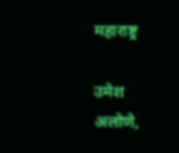महाराष्ट्र

उमेश अलोणे,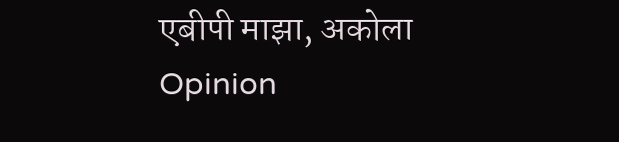एबीपी माझा, अकोला
Opinion